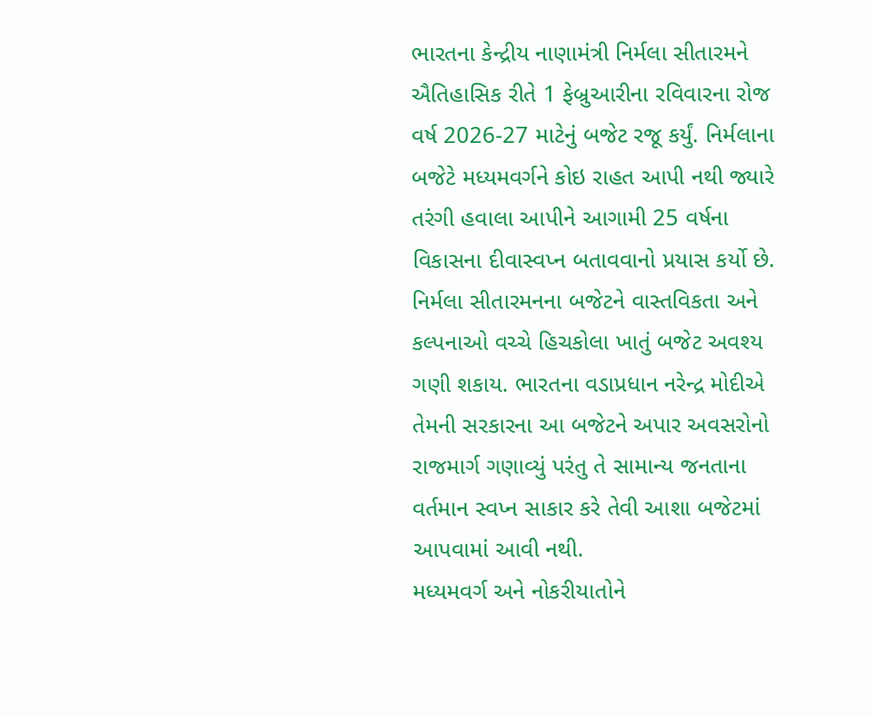ભારતના કેન્દ્રીય નાણામંત્રી નિર્મલા સીતારમને ઐતિહાસિક રીતે 1 ફેબ્રુઆરીના રવિવારના રોજ વર્ષ 2026-27 માટેનું બજેટ રજૂ કર્યું. નિર્મલાના બજેટે મધ્યમવર્ગને કોઇ રાહત આપી નથી જ્યારે તરંગી હવાલા આપીને આગામી 25 વર્ષના વિકાસના દીવાસ્વપ્ન બતાવવાનો પ્રયાસ કર્યો છે. નિર્મલા સીતારમનના બજેટને વાસ્તવિકતા અને કલ્પનાઓ વચ્ચે હિચકોલા ખાતું બજેટ અવશ્ય ગણી શકાય. ભારતના વડાપ્રધાન નરેન્દ્ર મોદીએ તેમની સરકારના આ બજેટને અપાર અવસરોનો રાજમાર્ગ ગણાવ્યું પરંતુ તે સામાન્ય જનતાના વર્તમાન સ્વપ્ન સાકાર કરે તેવી આશા બજેટમાં આપવામાં આવી નથી.
મધ્યમવર્ગ અને નોકરીયાતોને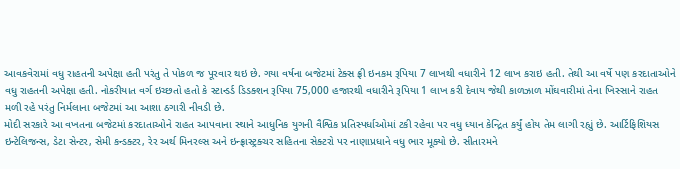આવકવેરામાં વધુ રાહતની અપેક્ષા હતી પરંતુ તે પોકળ જ પૂરવાર થઇ છે. ગયા વર્ષના બજેટમાં ટેક્સ ફ્રી ઇનકમ રૂપિયા 7 લાખથી વધારીને 12 લાખ કરાઇ હતી. તેથી આ વર્ષે પણ કરદાતાઓને વધુ રાહતની અપેક્ષા હતી. નોકરીયાત વર્ગ ઇચ્છતો હતો કે સ્ટાન્ડર્ડ ડિડક્શન રૂપિયા 75,000 હજારથી વધારીને રૂપિયા 1 લાખ કરી દેવાય જેથી કાળઝાળ મોંઘવારીમાં તેના ખિસ્સાને રાહત મળી રહે પરંતુ નિર્મલાના બજેટમાં આ આશા ઠગારી નીવડી છે.
મોદી સરકારે આ વખતના બજેટમાં કરદાતાઓને રાહત આપવાના સ્થાને આધુનિક યુગની વૈશ્વિક પ્રતિસ્પર્ધાઓમાં ટકી રહેવા પર વધુ ધ્યાન કેન્દ્રિત કર્યું હોય તેમ લાગી રહ્યું છે. આર્ટિફિશિયસ ઇન્ટેલિજન્સ, ડેટા સેન્ટર, સેમી કન્ડક્ટર, રેર અર્થ મિનરલ્સ અને ઇન્ફ્રાસ્ટ્રક્ચર સહિતના સેક્ટરો પર નાણાપ્રધાને વધુ ભાર મૂક્યો છે. સીતારમને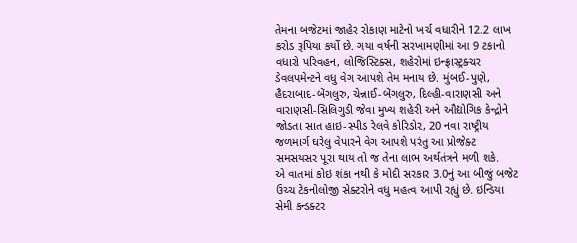તેમના બજેટમાં જાહેર રોકાણ માટેનો ખર્ચ વધારીને 12.2 લાખ કરોડ રૂપિયા કર્યો છે. ગયા વર્ષની સરખામણીમાં આ 9 ટકાનો વધારો પરિવહન, લોજિસ્ટિક્સ, શહેરોમાં ઇન્ફ્રાસ્ટ્રક્ચર ડેવલપમેન્ટને વધુ વેગ આપશે તેમ મનાય છે. મુંબઈ-પુણે, હૈદરાબાદ-બેંગલુરુ, ચેન્નાઈ-બેંગલુરુ, દિલ્હી-વારાણસી અને વારાણસી-સિલિગુડી જેવા મુખ્ય શહેરી અને ઔદ્યોગિક કેન્દ્રોને જોડતા સાત હાઇ-સ્પીડ રેલવે કોરિડોર, 20 નવા રાષ્ટ્રીય જળમાર્ગ ઘરેલુ વેપારને વેગ આપશે પરંતુ આ પ્રોજેક્ટ સમસયસર પૂરા થાય તો જ તેના લાભ અર્થતંત્રને મળી શકે.
એ વાતમાં કોઇ શંકા નથી કે મોદી સરકાર 3.0નું આ બીજું બજેટ ઉચ્ચ ટેકનોલોજી સેક્ટરોને વધુ મહત્વ આપી રહ્યું છે. ઇન્ડિયા સેમી કન્ડક્ટર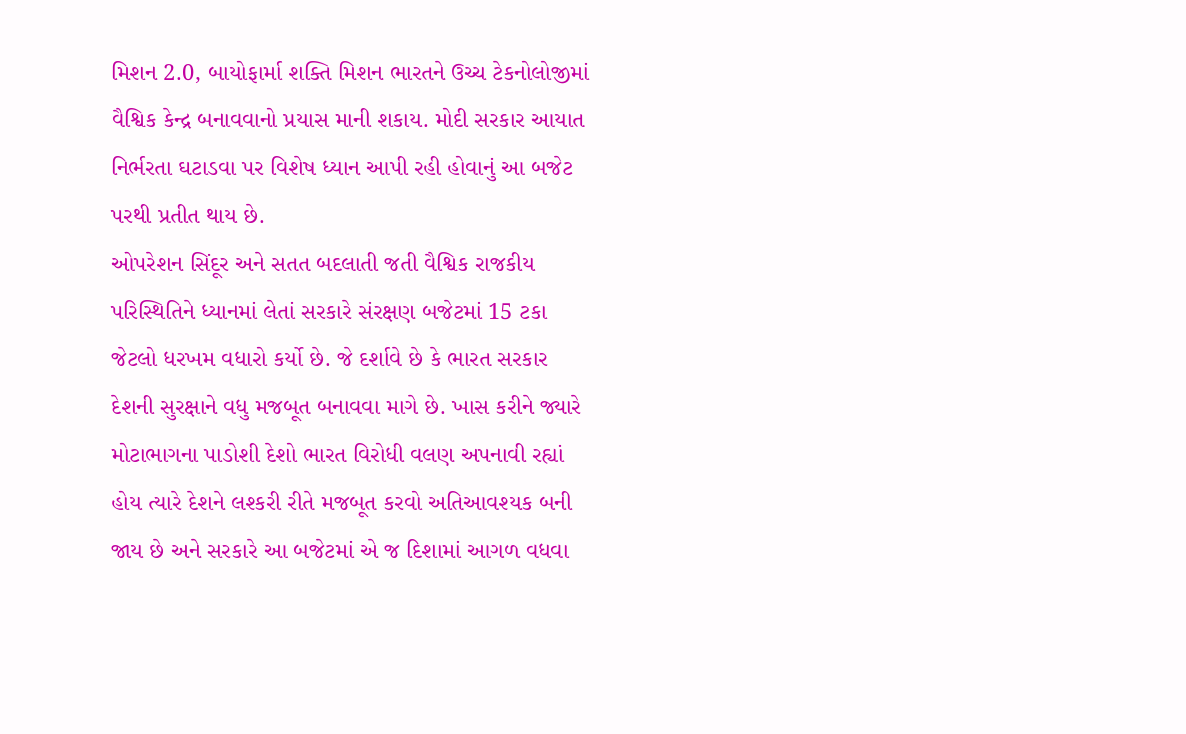મિશન 2.0, બાયોફાર્મા શક્તિ મિશન ભારતને ઉચ્ચ ટેકનોલોજીમાં વૈશ્વિક કેન્દ્ર બનાવવાનો પ્રયાસ માની શકાય. મોદી સરકાર આયાત નિર્ભરતા ઘટાડવા પર વિશેષ ધ્યાન આપી રહી હોવાનું આ બજેટ પરથી પ્રતીત થાય છે.
ઓપરેશન સિંદૂર અને સતત બદલાતી જતી વૈશ્વિક રાજકીય પરિસ્થિતિને ધ્યાનમાં લેતાં સરકારે સંરક્ષણ બજેટમાં 15 ટકા જેટલો ધરખમ વધારો કર્યો છે. જે દર્શાવે છે કે ભારત સરકાર દેશની સુરક્ષાને વધુ મજબૂત બનાવવા માગે છે. ખાસ કરીને જ્યારે મોટાભાગના પાડોશી દેશો ભારત વિરોધી વલણ અપનાવી રહ્યાં હોય ત્યારે દેશને લશ્કરી રીતે મજબૂત કરવો અતિઆવશ્યક બની જાય છે અને સરકારે આ બજેટમાં એ જ દિશામાં આગળ વધવા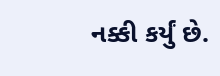નક્કી કર્યું છે.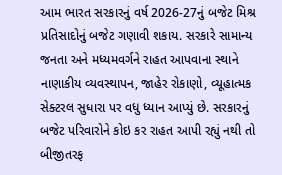આમ ભારત સરકારનું વર્ષ 2026-27નું બજેટ મિશ્ર પ્રતિસાદોનું બજેટ ગણાવી શકાય. સરકારે સામાન્ય જનતા અને મધ્યમવર્ગને રાહત આપવાના સ્થાને નાણાકીય વ્યવસ્થાપન, જાહેર રોકાણો, વ્યૂહાત્મક સેક્ટરલ સુધારા પર વધુ ધ્યાન આપ્યું છે. સરકારનું બજેટ પરિવારોને કોઇ કર રાહત આપી રહ્યું નથી તો બીજીતરફ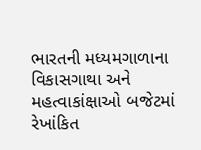ભારતની મધ્યમગાળાના વિકાસગાથા અને મહત્વાકાંક્ષાઓ બજેટમાં રેખાંકિત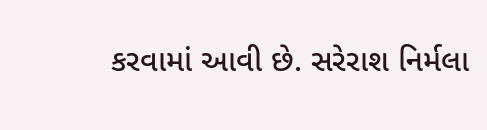કરવામાં આવી છે. સરેરાશ નિર્મલા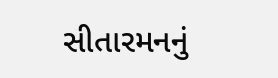સીતારમનનું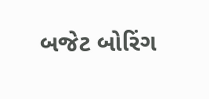બજેટ બોરિંગ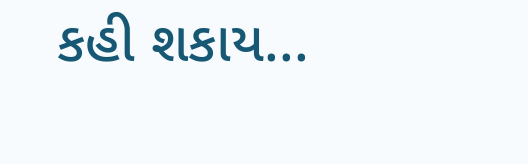કહી શકાય...